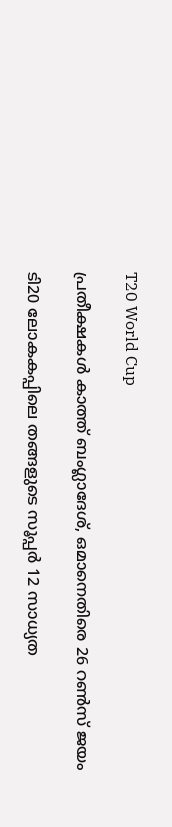T20 World Cup

പ്രതീക്ഷകള്‍ കാത്ത് ബംഗ്ലാദേശ്, ഒമാനെതിരെ 26 റൺസ് ജയം

ടി20 ലോകകപ്പിലെ തങ്ങളുടെ സൂപ്പര്‍ 12 സാധ്യത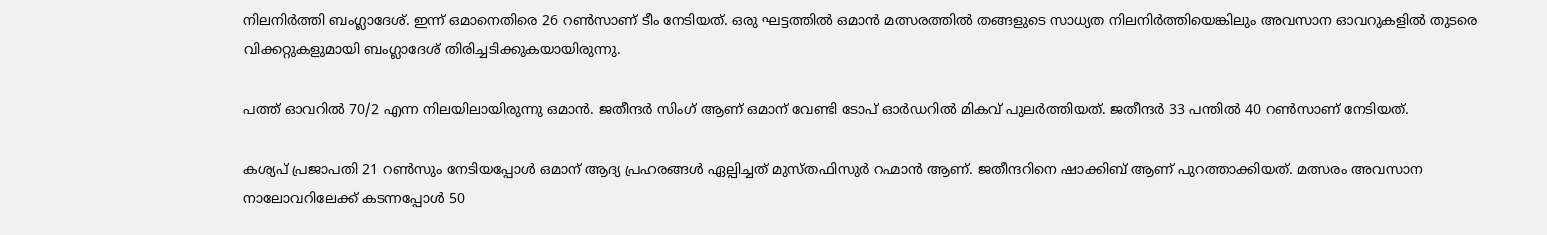നിലനിര്‍ത്തി ബംഗ്ലാദേശ്. ഇന്ന് ഒമാനെതിരെ 26 റൺസാണ് ടീം നേടിയത്. ഒരു ഘട്ടത്തിൽ ഒമാന്‍ മത്സരത്തിൽ തങ്ങളുടെ സാധ്യത നിലനിര്‍ത്തിയെങ്കിലും അവസാന ഓവറുകളിൽ തുടരെ വിക്കറ്റുകളുമായി ബംഗ്ലാദേശ് തിരിച്ചടിക്കുകയായിരുന്നു.

പത്ത് ഓവറിൽ 70/2 എന്ന നിലയിലായിരുന്നു ഒമാന്‍. ജതീന്ദര്‍ സിംഗ് ആണ് ഒമാന് വേണ്ടി ടോപ് ഓര്‍ഡറിൽ മികവ് പുലര്‍ത്തിയത്. ജതീന്ദര്‍ 33 പന്തിൽ 40 റൺസാണ് നേടിയത്.

കശ്യപ് പ്രജാപതി 21 റൺസും നേടിയപ്പോള്‍ ഒമാന് ആദ്യ പ്രഹരങ്ങള്‍ ഏല്പിച്ചത് മുസ്തഫിസുര്‍ റഹ്മാന്‍ ആണ്. ജതീന്ദറിനെ ഷാക്കിബ് ആണ് പുറത്താക്കിയത്. മത്സരം അവസാന നാലോവറിലേക്ക് കടന്നപ്പോള്‍ 50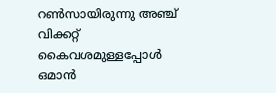റൺസായിരുന്നു അഞ്ച് വിക്കറ്റ് കൈവശമുള്ളപ്പോള്‍ ഒമാന്‍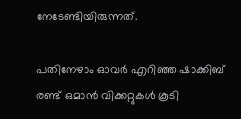നേടേണ്ടിയിരുന്നത്.

പതിനേഴാം ഓവര്‍ എറിഞ്ഞ ഷാക്കിബ് രണ്ട് ഒമാന്‍ വിക്കറ്റുകള്‍ കൂടി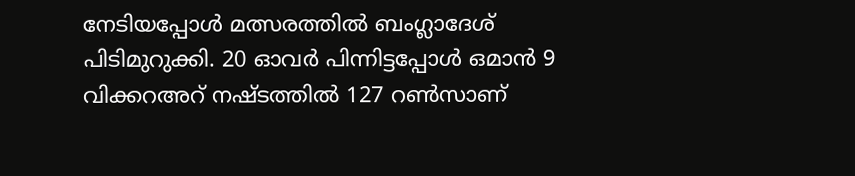നേടിയപ്പോള്‍ മത്സരത്തിൽ ബംഗ്ലാദേശ് പിടിമുറുക്കി. 20 ഓവര്‍ പിന്നിട്ടപ്പോള്‍ ഒമാന്‍ 9 വിക്കറഅറ് നഷ്ടത്തിൽ 127 റൺസാണ്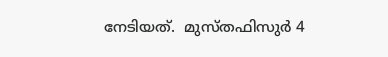നേടിയത്.  മുസ്തഫിസുര്‍ 4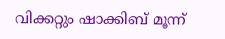വിക്കറ്റും ഷാക്കിബ് മൂന്ന്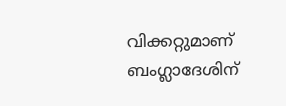വിക്കറ്റുമാണ് ബംഗ്ലാദേശിന്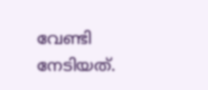വേണ്ടി നേടിയത്.